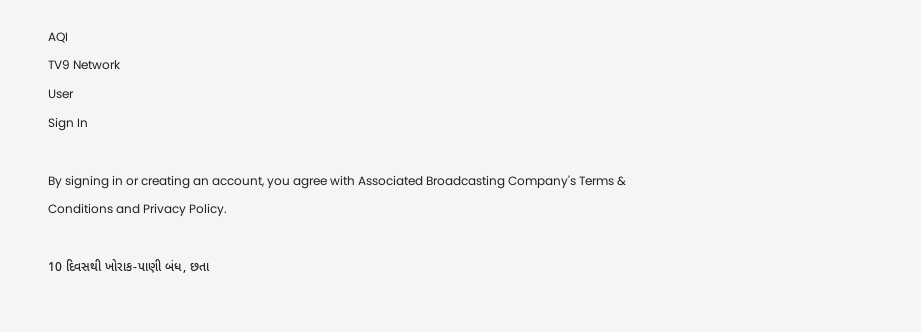AQI
TV9 Network
User
Sign In

By signing in or creating an account, you agree with Associated Broadcasting Company's Terms & Conditions and Privacy Policy.

10 દિવસથી ખોરાક-પાણી બંધ, છતા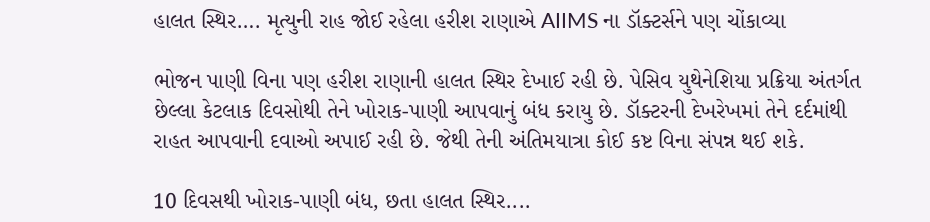હાલત સ્થિર…. મૃત્યુની રાહ જોઈ રહેલા હરીશ રાણાએ AIIMS ના ડૉક્ટર્સને પણ ચોંકાવ્યા

ભોજન પાણી વિના પણ હરીશ રાણાની હાલત સ્થિર દેખાઈ રહી છે. પેસિવ યુથેનેશિયા પ્રક્રિયા અંતર્ગત છેલ્લા કેટલાક દિવસોથી તેને ખોરાક-પાણી આપવાનું બંધ કરાયુ છે. ડૉક્ટરની દેખરેખમાં તેને દર્દમાંથી રાહત આપવાની દવાઓ અપાઈ રહી છે. જેથી તેની અંતિમયાત્રા કોઈ કષ્ટ વિના સંપન્ન થઈ શકે.

10 દિવસથી ખોરાક-પાણી બંધ, છતા હાલત સ્થિર....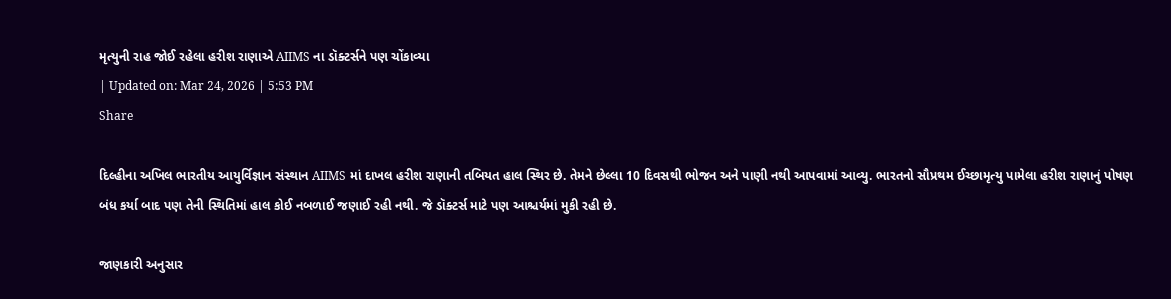મૃત્યુની રાહ જોઈ રહેલા હરીશ રાણાએ AIIMS ના ડૉક્ટર્સને પણ ચોંકાવ્યા
| Updated on: Mar 24, 2026 | 5:53 PM
Share

દિલ્હીના અખિલ ભારતીય આયુર્વિજ્ઞાન સંસ્થાન AIIMS માં દાખલ હરીશ રાણાની તબિયત હાલ સ્થિર છે. તેમને છેલ્લા 10 દિવસથી ભોજન અને પાણી નથી આપવામાં આવ્યુ. ભારતનો સૌપ્રથમ ઈચ્છામૃત્યુ પામેલા હરીશ રાણાનું પોષણ બંધ કર્યા બાદ પણ તેની સ્થિતિમાં હાલ કોઈ નબળાઈ જણાઈ રહી નથી. જે ડૉક્ટર્સ માટે પણ આશ્ચર્યમાં મુકી રહી છે.

જાણકારી અનુસાર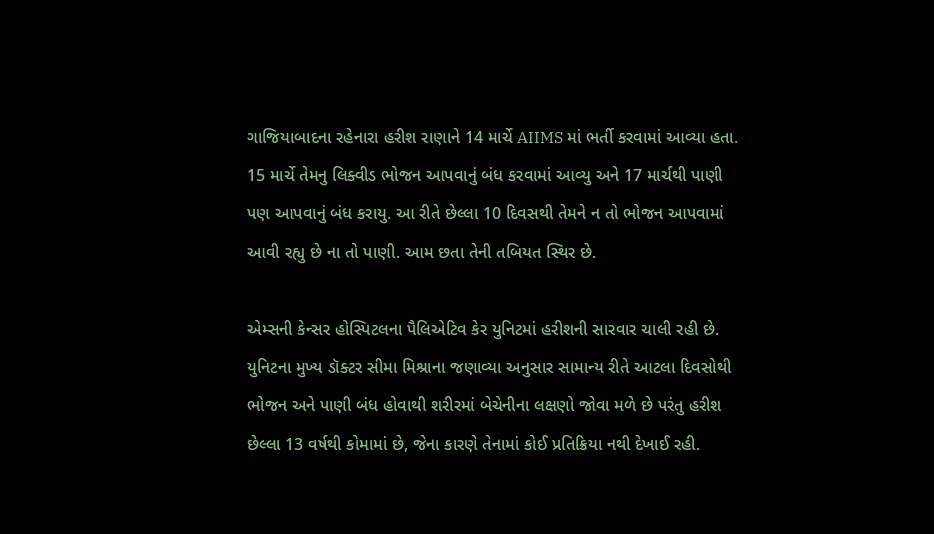ગાજિયાબાદના રહેનારા હરીશ રાણાને 14 માર્ચે AIIMS માં ભર્તી કરવામાં આવ્યા હતા. 15 માર્ચે તેમનુ લિક્વીડ ભોજન આપવાનું બંધ કરવામાં આવ્યુ અને 17 માર્ચથી પાણી પણ આપવાનું બંધ કરાયુ. આ રીતે છેલ્લા 10 દિવસથી તેમને ન તો ભોજન આપવામાં આવી રહ્યુ છે ના તો પાણી. આમ છતા તેની તબિયત સ્થિર છે.

એમ્સની કેન્સર હોસ્પિટલના પૈલિએટિવ કેર યુનિટમાં હરીશની સારવાર ચાલી રહી છે. યુનિટના મુખ્ય ડૉક્ટર સીમા મિશ્રાના જણાવ્યા અનુસાર સામાન્ય રીતે આટલા દિવસોથી ભોજન અને પાણી બંધ હોવાથી શરીરમાં બેચેનીના લક્ષણો જોવા મળે છે પરંતુ હરીશ છેલ્લા 13 વર્ષથી કોમામાં છે, જેના કારણે તેનામાં કોઈ પ્રતિક્રિયા નથી દેખાઈ રહી.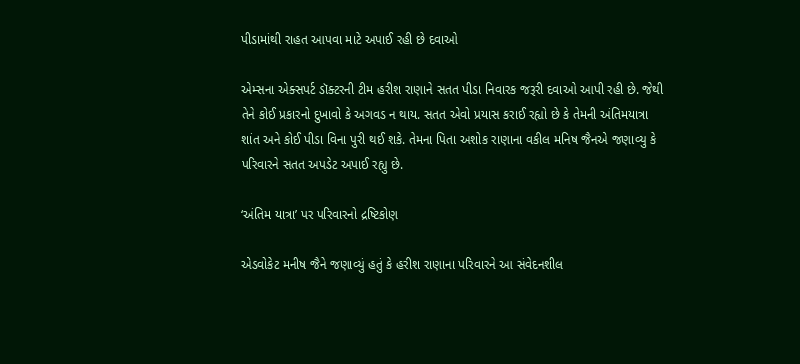પીડામાંથી રાહત આપવા માટે અપાઈ રહી છે દવાઓ

એમ્સના એક્સપર્ટ ડૉક્ટરની ટીમ હરીશ રાણાને સતત પીડા નિવારક જરૂરી દવાઓ આપી રહી છે. જેથી તેને કોઈ પ્રકારનો દુખાવો કે અગવડ ન થાય. સતત એવો પ્રયાસ કરાઈ રહ્યો છે કે તેમની અંતિમયાત્રા શાંત અને કોઈ પીડા વિના પુરી થઈ શકે. તેમના પિતા અશોક રાણાના વકીલ મનિષ જૈનએ જણાવ્યુ કે પરિવારને સતત અપડેટ અપાઈ રહ્યુ છે.

‘અંતિમ યાત્રા’ પર પરિવારનો દ્રષ્ટિકોણ

એડવોકેટ મનીષ જૈને જણાવ્યું હતું કે હરીશ રાણાના પરિવારને આ સંવેદનશીલ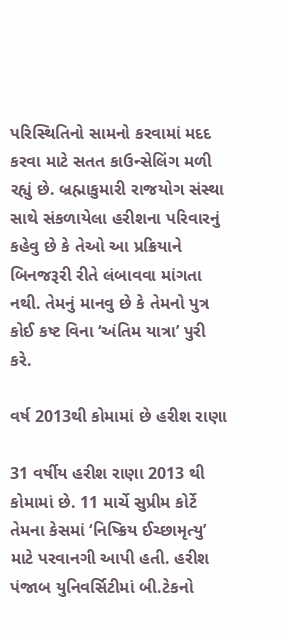પરિસ્થિતિનો સામનો કરવામાં મદદ કરવા માટે સતત કાઉન્સેલિંગ મળી રહ્યું છે. બ્રહ્માકુમારી રાજયોગ સંસ્થા સાથે સંકળાયેલા હરીશના પરિવારનું કહેવુ છે કે તેઓ આ પ્રક્રિયાને બિનજરૂરી રીતે લંબાવવા માંગતા નથી. તેમનું માનવુ છે કે તેમનો પુત્ર કોઈ કષ્ટ વિના ‘અંતિમ યાત્રા’ પુરી કરે.

વર્ષ 2013થી કોમામાં છે હરીશ રાણા

31 વર્ષીય હરીશ રાણા 2013 થી કોમામાં છે. 11 માર્ચે સુપ્રીમ કોર્ટે તેમના કેસમાં ‘નિષ્ક્રિય ઈચ્છામૃત્યુ’ માટે પરવાનગી આપી હતી. હરીશ પંજાબ યુનિવર્સિટીમાં બી.ટેકનો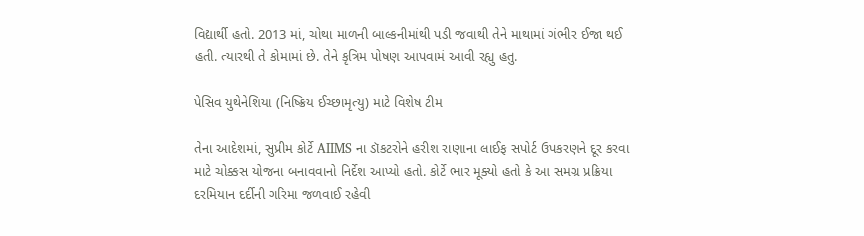વિદ્યાર્થી હતો. 2013 માં, ચોથા માળની બાલ્કનીમાંથી પડી જવાથી તેને માથામાં ગંભીર ઈજા થઈ હતી. ત્યારથી તે કોમામાં છે. તેને કૃત્રિમ પોષણ આપવામં આવી રહ્યુ હતુ.

પેસિવ યુથેનેશિયા (નિષ્ક્રિય ઈચ્છામૃત્યુ) માટે વિશેષ ટીમ

તેના આદેશમાં, સુપ્રીમ કોર્ટે AIIMS ના ડૉકટરોને હરીશ રાણાના લાઈફ સપોર્ટ ઉપકરણને દૂર કરવા માટે ચોક્કસ યોજના બનાવવાનો નિર્દેશ આપ્યો હતો. કોર્ટે ભાર મૂક્યો હતો કે આ સમગ્ર પ્રક્રિયા દરમિયાન દર્દીની ગરિમા જળવાઈ રહેવી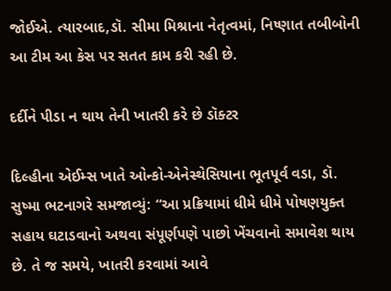જોઈએ. ત્યારબાદ,ડૉ. સીમા મિશ્રાના નેતૃત્વમાં, નિષ્ણાત તબીબોની આ ટીમ આ કેસ પર સતત કામ કરી રહી છે.

દર્દીને પીડા ન થાય તેની ખાતરી કરે છે ડૉક્ટર

દિલ્હીના એઈમ્સ ખાતે ઓન્કો-એનેસ્થેસિયાના ભૂતપૂર્વ વડા, ડૉ. સુષ્મા ભટનાગરે સમજાવ્યું: “આ પ્રક્રિયામાં ધીમે ધીમે પોષણયુક્ત સહાય ઘટાડવાનો અથવા સંપૂર્ણપણે પાછો ખેંચવાનો સમાવેશ થાય છે. તે જ સમયે, ખાતરી કરવામાં આવે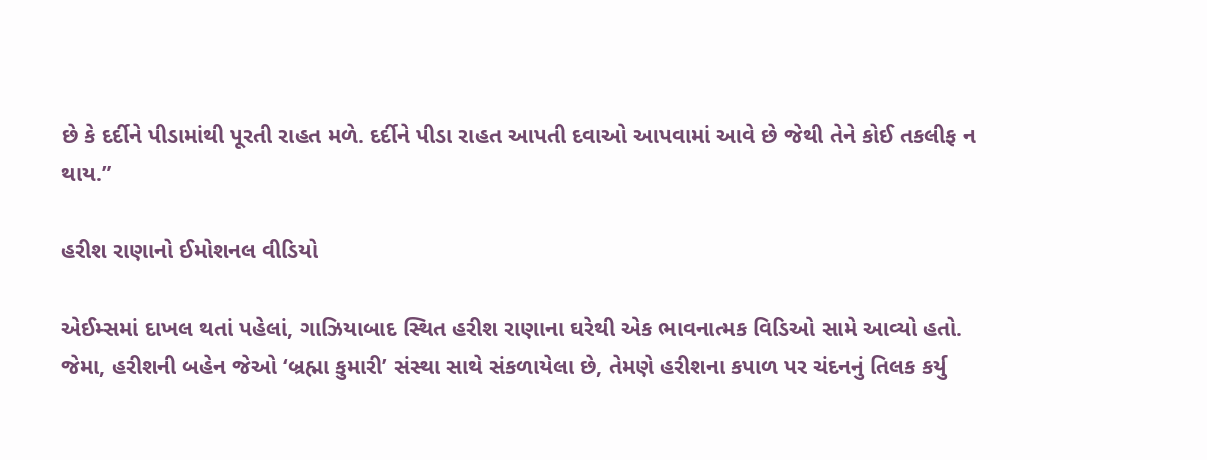છે કે દર્દીને પીડામાંથી પૂરતી રાહત મળે. દર્દીને પીડા રાહત આપતી દવાઓ આપવામાં આવે છે જેથી તેને કોઈ તકલીફ ન થાય.”

હરીશ રાણાનો ઈમોશનલ વીડિયો

એઈમ્સમાં દાખલ થતાં પહેલાં, ગાઝિયાબાદ સ્થિત હરીશ રાણાના ઘરેથી એક ભાવનાત્મક વિડિઓ સામે આવ્યો હતો. જેમા, હરીશની બહેન જેઓ ‘બ્રહ્મા કુમારી’ સંસ્થા સાથે સંકળાયેલા છે, તેમણે હરીશના કપાળ પર ચંદનનું તિલક કર્યુ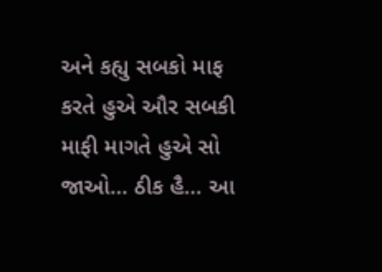અને કહ્યુ સબકો માફ કરતે હુએ ઔર સબકી માફી માગતે હુએ સો જાઓ… ઠીક હૈ… આ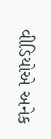વીડિયોએ અનેક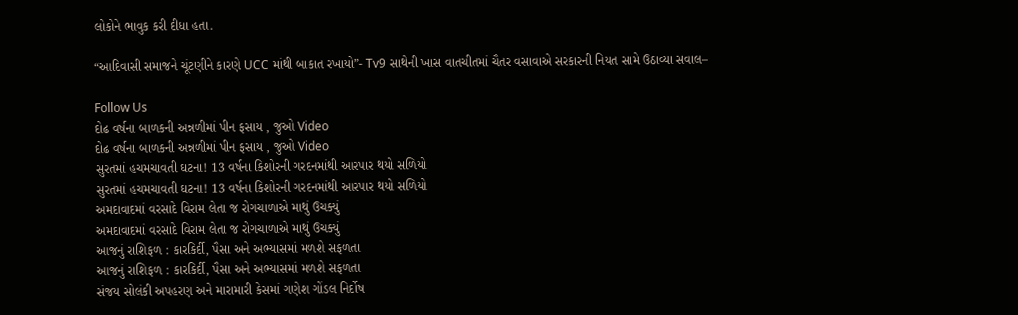લોકોને ભાવુક કરી દીધા હતા.

“આદિવાસી સમાજને ચૂંટણીને કારણે UCC માંથી બાકાત રખાયો”- Tv9 સાથેની ખાસ વાતચીતમાં ચૈતર વસાવાએ સરકારની નિયત સામે ઉઠાવ્યા સવાલ–

Follow Us
દોઢ વર્ષના બાળકની અન્નળીમાં પીન ફસાય , જુઓ Video
દોઢ વર્ષના બાળકની અન્નળીમાં પીન ફસાય , જુઓ Video
સુરતમાં હચમચાવતી ઘટના! 13 વર્ષના કિશોરની ગરદનમાંથી આરપાર થયો સળિયો
સુરતમાં હચમચાવતી ઘટના! 13 વર્ષના કિશોરની ગરદનમાંથી આરપાર થયો સળિયો
અમદાવાદમાં વરસાદે વિરામ લેતા જ રોગચાળાએ માથું ઉચક્યું
અમદાવાદમાં વરસાદે વિરામ લેતા જ રોગચાળાએ માથું ઉચક્યું
આજનું રાશિફળ : કારકિર્દી, પૈસા અને અભ્યાસમાં મળશે સફળતા
આજનું રાશિફળ : કારકિર્દી, પૈસા અને અભ્યાસમાં મળશે સફળતા
સંજય સોલંકી અપહરણ અને મારામારી કેસમાં ગણેશ ગોંડલ નિર્દોષ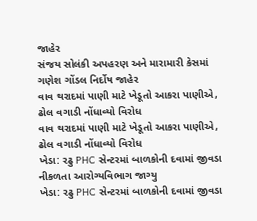જાહેર
સંજય સોલંકી અપહરણ અને મારામારી કેસમાં ગણેશ ગોંડલ નિર્દોષ જાહેર
વાવ થરાદમાં પાણી માટે ખેડૂતો આકરા પાણીએ, ઢોલ વગાડી નોંધાવ્યો વિરોધ
વાવ થરાદમાં પાણી માટે ખેડૂતો આકરા પાણીએ, ઢોલ વગાડી નોંધાવ્યો વિરોધ
ખેડા: રઢુ PHC સેન્ટરમાં બાળકોની દવામાં જીવડા નીકળતા આરોગ્યવિભાગ જાગ્યુ
ખેડા: રઢુ PHC સેન્ટરમાં બાળકોની દવામાં જીવડા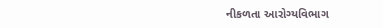નીકળતા આરોગ્યવિભાગ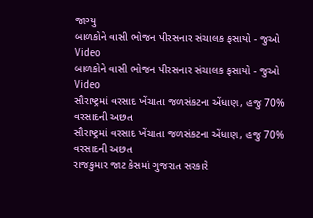જાગ્યુ
બાળકોને વાસી ભોજન પીરસનાર સંચાલક ફસાયો - જુઓ Video
બાળકોને વાસી ભોજન પીરસનાર સંચાલક ફસાયો - જુઓ Video
સૌરાષ્ટ્રમાં વરસાદ ખેંચાતા જળસંકટના એંધાણ, હજુ 70% વરસાદની અછત
સૌરાષ્ટ્રમાં વરસાદ ખેંચાતા જળસંકટના એંધાણ, હજુ 70% વરસાદની અછત
રાજકુમાર જાટ કેસમાં ગુજરાત સરકારે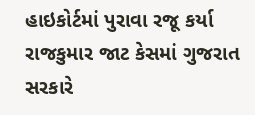હાઇકોર્ટમાં પુરાવા રજૂ કર્યા
રાજકુમાર જાટ કેસમાં ગુજરાત સરકારે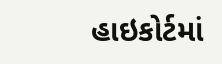હાઇકોર્ટમાં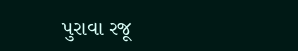પુરાવા રજૂ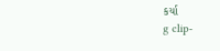કર્યા
g clip-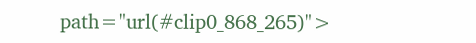path="url(#clip0_868_265)">